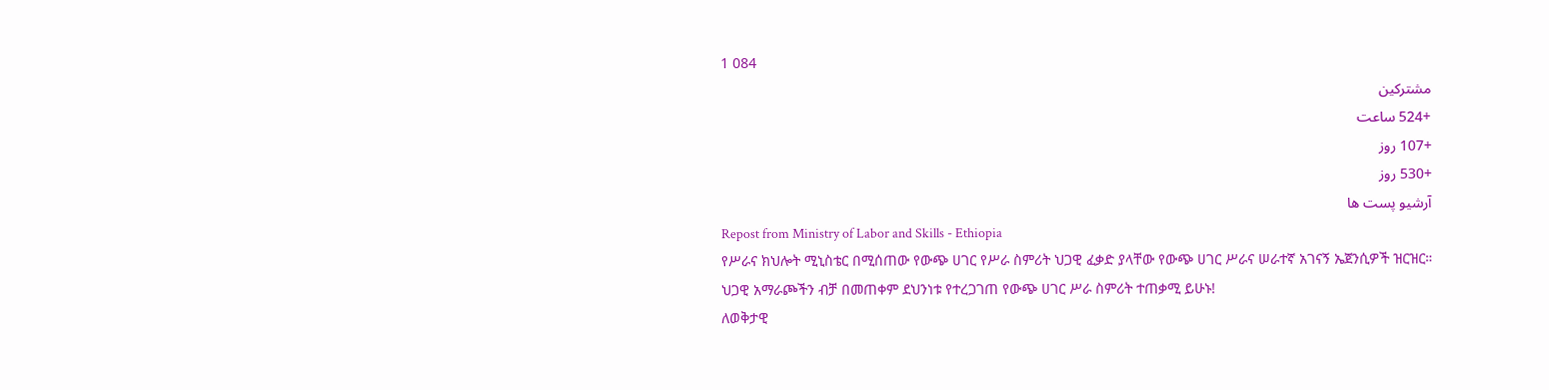1 084
مشترکین
+524 ساعت
+107 روز
+530 روز
آرشیو پست ها
Repost from Ministry of Labor and Skills - Ethiopia
የሥራና ክህሎት ሚኒስቴር በሚሰጠው የውጭ ሀገር የሥራ ስምሪት ህጋዊ ፈቃድ ያላቸው የውጭ ሀገር ሥራና ሠራተኛ አገናኝ ኤጀንሲዎች ዝርዝር።
ህጋዊ አማራጮችን ብቻ በመጠቀም ደህንነቱ የተረጋገጠ የውጭ ሀገር ሥራ ስምሪት ተጠቃሚ ይሁኑ!
ለወቅታዊ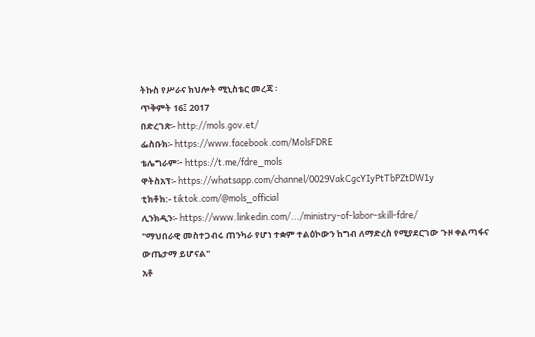ትኩስ የሥራና ክህሎት ሚኒስቴር መረጃ ፡
ጥቅምት 16፤ 2017
በድረገጽ፡- http://mols.gov.et/
ፌስቡክ፡- https://www.facebook.com/MolsFDRE
ቴሌግራም፦ https://t.me/fdre_mols
ዋትስአፕ፡- https://whatsapp.com/channel/0029VakCgcYIyPtTbPZtDW1y
ቲክቶክ:- tiktok.com/@mols_official
ሊንክዲን፡- https://www.linkedin.com/.../ministry-of-labor-skill-fdre/
"ማህበራዊ መስተጋብሩ ጠንካራ የሆነ ተቋም ተልዕኮውን ከግብ ለማድረስ የሚያደርገው ጉዞ ቀልጣፋና ውጤታማ ይሆናል"
አቶ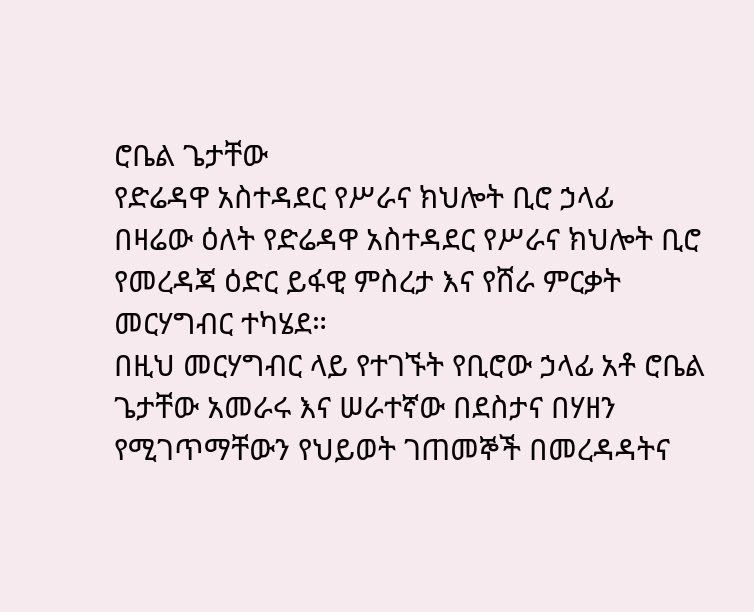ሮቤል ጌታቸው
የድሬዳዋ አስተዳደር የሥራና ክህሎት ቢሮ ኃላፊ
በዛሬው ዕለት የድሬዳዋ አስተዳደር የሥራና ክህሎት ቢሮ የመረዳጃ ዕድር ይፋዊ ምስረታ እና የሸራ ምርቃት መርሃግብር ተካሄደ።
በዚህ መርሃግብር ላይ የተገኙት የቢሮው ኃላፊ አቶ ሮቤል ጌታቸው አመራሩ እና ሠራተኛው በደስታና በሃዘን የሚገጥማቸውን የህይወት ገጠመኞች በመረዳዳትና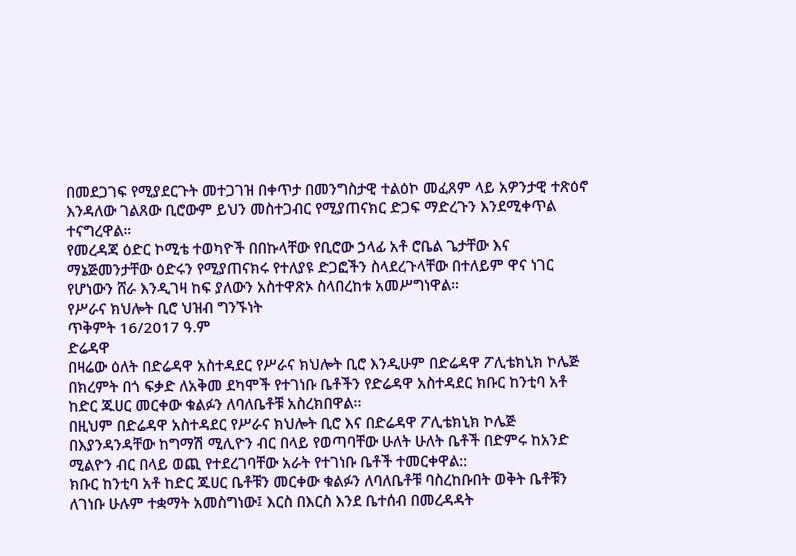በመደጋገፍ የሚያደርጉት መተጋገዝ በቀጥታ በመንግስታዊ ተልዕኮ መፈጸም ላይ አዎንታዊ ተጽዕኖ እንዳለው ገልጸው ቢሮውም ይህን መስተጋብር የሚያጠናክር ድጋፍ ማድረጉን እንደሚቀጥል ተናግረዋል።
የመረዳጃ ዕድር ኮሚቴ ተወካዮች በበኩላቸው የቢሮው ኃላፊ አቶ ሮቤል ጌታቸው እና ማኔጅመንታቸው ዕድሩን የሚያጠናክሩ የተለያዩ ድጋፎችን ስላደረጉላቸው በተለይም ዋና ነገር የሆነውን ሸራ እንዲገዛ ከፍ ያለውን አስተዋጽኦ ስላበረከቱ አመሥግነዋል።
የሥራና ክህሎት ቢሮ ህዝብ ግንኙነት
ጥቅምት 16/2017 ዓ.ም
ድሬዳዋ
በዛሬው ዕለት በድሬዳዋ አስተዳደር የሥራና ክህሎት ቢሮ እንዲሁም በድሬዳዋ ፖሊቴክኒክ ኮሌጅ በክረምት በጎ ፍቃድ ለአቅመ ደካሞች የተገነቡ ቤቶችን የድሬዳዋ አስተዳደር ክቡር ከንቲባ አቶ ከድር ጁሀር መርቀው ቁልፉን ለባለቤቶቹ አስረክበዋል፡፡
በዚህም በድሬዳዋ አስተዳደር የሥራና ክህሎት ቢሮ እና በድሬዳዋ ፖሊቴክኒክ ኮሌጅ በእያንዳንዳቸው ከግማሽ ሚሊዮን ብር በላይ የወጣባቸው ሁለት ሁለት ቤቶች በድምሩ ከአንድ ሚልዮን ብር በላይ ወጪ የተደረገባቸው አራት የተገነቡ ቤቶች ተመርቀዋል::
ክቡር ከንቲባ አቶ ከድር ጁሀር ቤቶቹን መርቀው ቁልፉን ለባለቤቶቹ ባስረከቡበት ወቅት ቤቶቹን ለገነቡ ሁሉም ተቋማት አመስግነው፤ እርስ በእርስ እንደ ቤተሰብ በመረዳዳት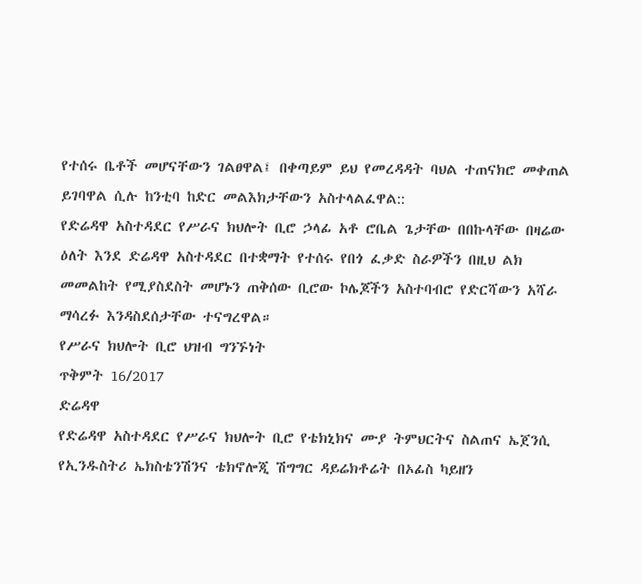የተሰሩ ቤቶች መሆናቸውን ገልፀዋል፤ በቀጣይም ይህ የመረዳዳት ባህል ተጠናክሮ መቀጠል ይገባዋል ሲሉ ከንቲባ ከድር መልእክታቸውን አስተላልፈዋል::
የድሬዳዋ አስተዳደር የሥራና ክህሎት ቢሮ ኃላፊ አቶ ሮቤል ጌታቸው በበኩላቸው በዛሬው ዕለት እንደ ድሬዳዋ አስተዳደር በተቋማት የተሰሩ የበጎ ፈቃድ ስራዎችን በዚህ ልክ መመልከት የሚያስደስት መሆኑን ጠቅሰው ቢሮው ኮሌጆችን አስተባብሮ የድርሻውን አሻራ ማሳረፉ እንዳስደሰታቸው ተናግረዋል።
የሥራና ክህሎት ቢሮ ህዝብ ግንኙነት
ጥቅምት 16/2017
ድሬዳዋ
የድሬዳዋ አስተዳደር የሥራና ክህሎት ቢሮ የቴክኒክና ሙያ ትምህርትና ስልጠና ኤጀንሲ የኢንዱስትሪ ኤክስቴንሽንና ቴክኖሎጂ ሽግግር ዳይሬክቶሬት በኦፊስ ካይዘን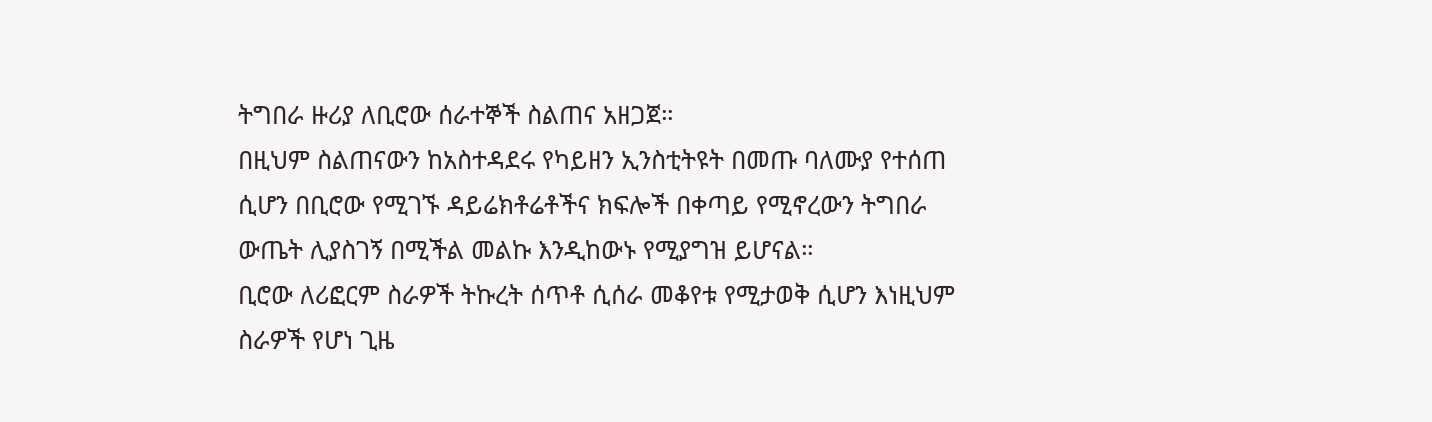ትግበራ ዙሪያ ለቢሮው ሰራተኞች ስልጠና አዘጋጀ።
በዚህም ስልጠናውን ከአስተዳደሩ የካይዘን ኢንስቲትዩት በመጡ ባለሙያ የተሰጠ ሲሆን በቢሮው የሚገኙ ዳይሬክቶሬቶችና ክፍሎች በቀጣይ የሚኖረውን ትግበራ ውጤት ሊያስገኝ በሚችል መልኩ እንዲከውኑ የሚያግዝ ይሆናል።
ቢሮው ለሪፎርም ስራዎች ትኩረት ሰጥቶ ሲሰራ መቆየቱ የሚታወቅ ሲሆን እነዚህም ስራዎች የሆነ ጊዜ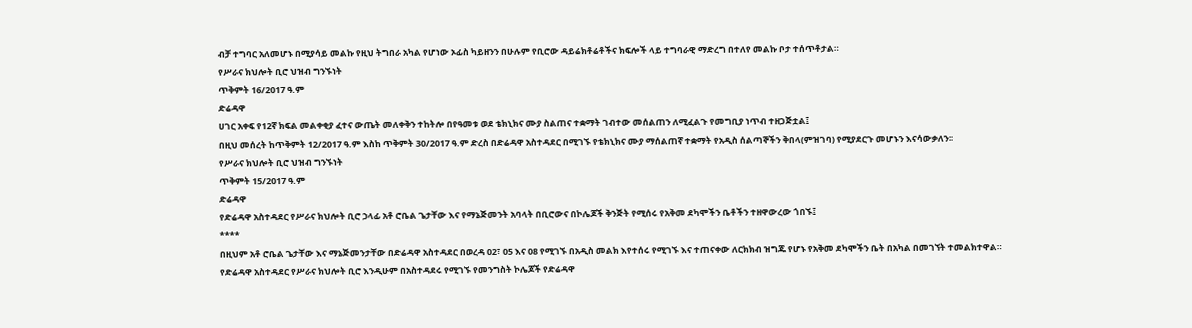ብቻ ተግባር አለመሆኑ በሚያሳይ መልኩ የዚህ ትግበራ አካል የሆነው ኦፊስ ካይዘንን በሁሉም የቢሮው ዳይሬክቶሬቶችና ክፍሎች ላይ ተግባራዊ ማድረግ በተለየ መልኩ ቦታ ተሰጥቶታል።
የሥራና ክህሎት ቢሮ ህዝብ ግንኙነት
ጥቅምት 16/2017 ዓ.ም
ድሬዳዋ
ሀገር አቀፍ የ12ኛ ክፍል መልቀቂያ ፈተና ውጤት መለቀቅን ተከትሎ በየዓመቱ ወደ ቴክኒክና ሙያ ስልጠና ተቋማት ገብተው መሰልጠን ለሚፈልጉ የመግቢያ ነጥብ ተዘጋጅቷል፤
በዚህ መሰረት ከጥቅምት 12/2017 ዓ.ም እስከ ጥቅምት 30/2017 ዓ.ም ድረስ በድሬዳዋ አስተዳደር በሚገኙ የቴክኒክና ሙያ ማሰልጠኛ ተቋማት የአዲስ ሰልጣኞችን ቅበላ(ምዝገባ) የሚያደርጉ መሆኑን እናሳውቃለን፡፡
የሥራና ክህሎት ቢሮ ህዝብ ግንኙነት
ጥቅምት 15/2017 ዓ.ም
ድሬዳዋ
የድሬዳዋ አስተዳደር የሥራና ክህሎት ቢሮ ኃላፊ አቶ ሮቤል ጌታቸው እና የማኔጅመንት አባላት በቢሮውና በኮሌጆች ቅንጅት የሚሰሩ የአቅመ ደካሞችን ቤቶችን ተዘዋውረው ጎበኙ፤
****
በዚህም አቶ ሮቤል ጌታቸው እና ማኔጅመንታቸው በድሬዳዋ አስተዳደር በወረዳ 02፣ 05 እና 08 የሚገኙ በአዲስ መልክ እየተሰሩ የሚገኙ እና ተጠናቀው ለርክክብ ዝግጁ የሆኑ የአቅመ ደካሞችን ቤት በአካል በመገኘት ተመልክተዋል።
የድሬዳዋ አስተዳደር የሥራና ክህሎት ቢሮ እንዲሁም በአስተዳደሩ የሚገኙ የመንግስት ኮሌጆች የድሬዳዋ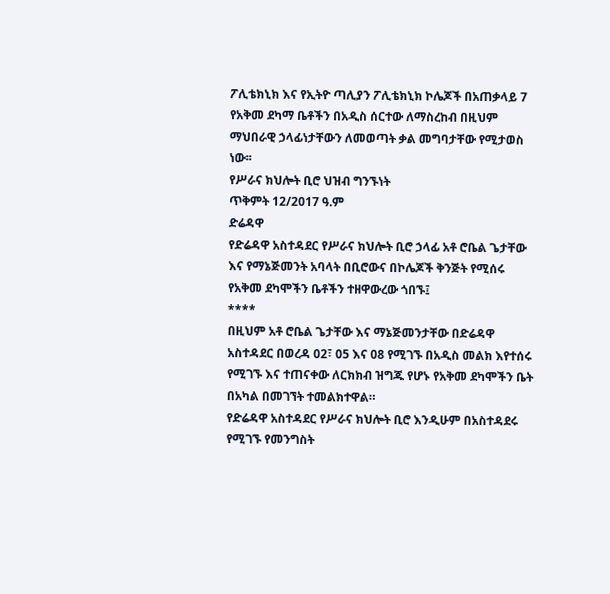ፖሊቴክኒክ እና የኢትዮ ጣሊያን ፖሊቴክኒክ ኮሌጆች በአጠቃላይ 7 የአቅመ ደካማ ቤቶችን በአዲስ ሰርተው ለማስረከብ በዚህም ማህበራዊ ኃላፊነታቸውን ለመወጣት ቃል መግባታቸው የሚታወስ ነው፡፡
የሥራና ክህሎት ቢሮ ህዝብ ግንኙነት
ጥቅምት 12/2017 ዓ.ም
ድሬዳዋ
የድሬዳዋ አስተዳደር የሥራና ክህሎት ቢሮ ኃላፊ አቶ ሮቤል ጌታቸው እና የማኔጅመንት አባላት በቢሮውና በኮሌጆች ቅንጅት የሚሰሩ የአቅመ ደካሞችን ቤቶችን ተዘዋውረው ጎበኙ፤
****
በዚህም አቶ ሮቤል ጌታቸው እና ማኔጅመንታቸው በድሬዳዋ አስተዳደር በወረዳ 02፣ 05 እና 08 የሚገኙ በአዲስ መልክ እየተሰሩ የሚገኙ እና ተጠናቀው ለርክክብ ዝግጁ የሆኑ የአቅመ ደካሞችን ቤት በአካል በመገኘት ተመልክተዋል።
የድሬዳዋ አስተዳደር የሥራና ክህሎት ቢሮ እንዲሁም በአስተዳደሩ የሚገኙ የመንግስት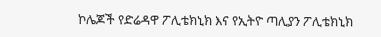ኮሌጆች የድሬዳዋ ፖሊቴክኒክ እና የኢትዮ ጣሊያን ፖሊቴክኒክ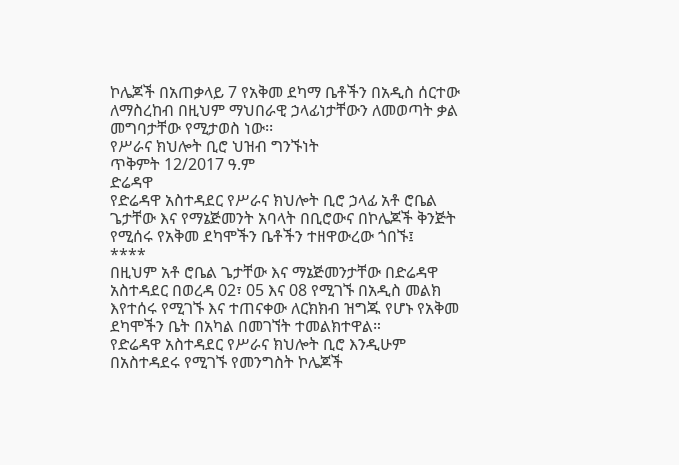ኮሌጆች በአጠቃላይ 7 የአቅመ ደካማ ቤቶችን በአዲስ ሰርተው ለማስረከብ በዚህም ማህበራዊ ኃላፊነታቸውን ለመወጣት ቃል መግባታቸው የሚታወስ ነው፡፡
የሥራና ክህሎት ቢሮ ህዝብ ግንኙነት
ጥቅምት 12/2017 ዓ.ም
ድሬዳዋ
የድሬዳዋ አስተዳደር የሥራና ክህሎት ቢሮ ኃላፊ አቶ ሮቤል ጌታቸው እና የማኔጅመንት አባላት በቢሮውና በኮሌጆች ቅንጅት የሚሰሩ የአቅመ ደካሞችን ቤቶችን ተዘዋውረው ጎበኙ፤
****
በዚህም አቶ ሮቤል ጌታቸው እና ማኔጅመንታቸው በድሬዳዋ አስተዳደር በወረዳ 02፣ 05 እና 08 የሚገኙ በአዲስ መልክ እየተሰሩ የሚገኙ እና ተጠናቀው ለርክክብ ዝግጁ የሆኑ የአቅመ ደካሞችን ቤት በአካል በመገኘት ተመልክተዋል።
የድሬዳዋ አስተዳደር የሥራና ክህሎት ቢሮ እንዲሁም በአስተዳደሩ የሚገኙ የመንግስት ኮሌጆች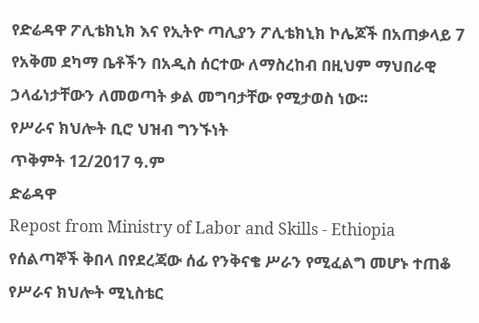የድሬዳዋ ፖሊቴክኒክ እና የኢትዮ ጣሊያን ፖሊቴክኒክ ኮሌጆች በአጠቃላይ 7 የአቅመ ደካማ ቤቶችን በአዲስ ሰርተው ለማስረከብ በዚህም ማህበራዊ ኃላፊነታቸውን ለመወጣት ቃል መግባታቸው የሚታወስ ነው፡፡
የሥራና ክህሎት ቢሮ ህዝብ ግንኙነት
ጥቅምት 12/2017 ዓ.ም
ድሬዳዋ
Repost from Ministry of Labor and Skills - Ethiopia
የሰልጣኞች ቅበላ በየደረጃው ሰፊ የንቅናቄ ሥራን የሚፈልግ መሆኑ ተጠቆ
የሥራና ክህሎት ሚኒስቴር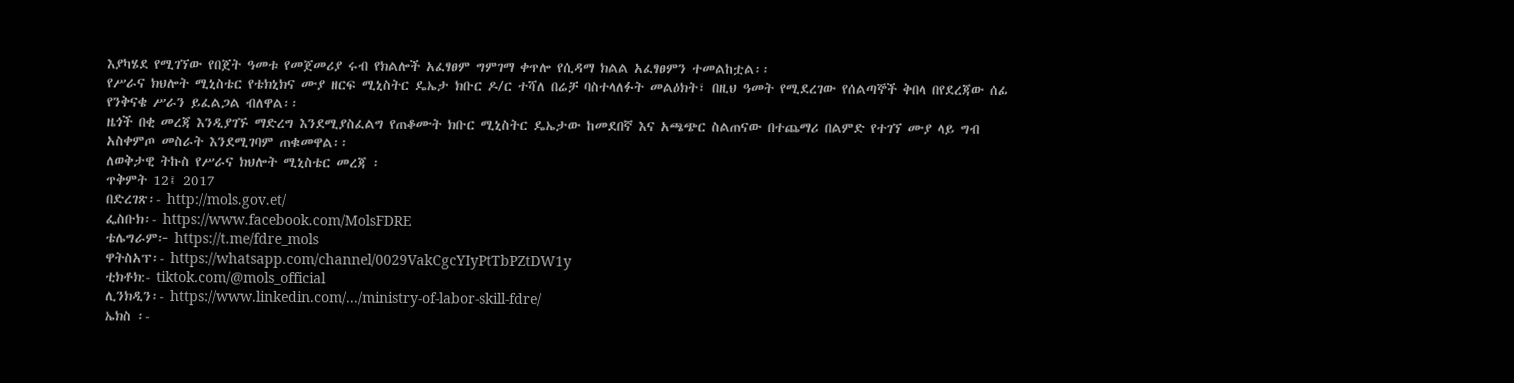እያካሄደ የሚገኘው የበጀት ዓመቱ የመጀመሪያ ሩብ የክልሎች አፈፃፀም ግምገማ ቀጥሎ የሲዳማ ክልል አፈፃፀምን ተመልከቷል፡፡
የሥራና ክህሎት ሚኒስቴር የቴክኒክና ሙያ ዘርፍ ሚኒስትር ዴኤታ ክቡር ዶ/ር ተሻለ በሬቻ ባስተላለፉት መልዕክት፣ በዚህ ዓመት የሚደረገው የሰልጣኞች ቅበላ በየደረጃው ሰፊ የንቅናቄ ሥራን ይፈልጋል ብለዋል፡፡
ዜጎች በቂ መረጃ እንዲያገኙ ማድረግ እንደሚያስፈልግ የጠቆሙት ክቡር ሚኒስትር ዴኤታው ከመደበኛ እና አጫጭር ስልጠናው በተጨማሪ በልምድ የተገኘ ሙያ ላይ ግብ አስቀምጦ መስራት እንደሚገባም ጠቁመዋል፡፡
ለወቅታዊ ትኩስ የሥራና ክህሎት ሚኒስቴር መረጃ ፡
ጥቅምት 12፤ 2017
በድረገጽ፡- http://mols.gov.et/
ፌስቡክ፡- https://www.facebook.com/MolsFDRE
ቴሌግራም፦ https://t.me/fdre_mols
ዋትስአፕ፡- https://whatsapp.com/channel/0029VakCgcYIyPtTbPZtDW1y
ቲክቶክ:- tiktok.com/@mols_official
ሊንክዲን፡- https://www.linkedin.com/.../ministry-of-labor-skill-fdre/
ኤክስ ፡-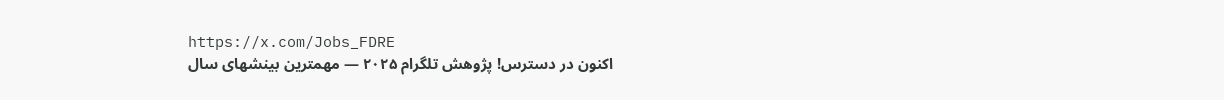https://x.com/Jobs_FDRE
اکنون در دسترس! پژوهش تلگرام ۲۰۲۵ — مهمترین بینشهای سال